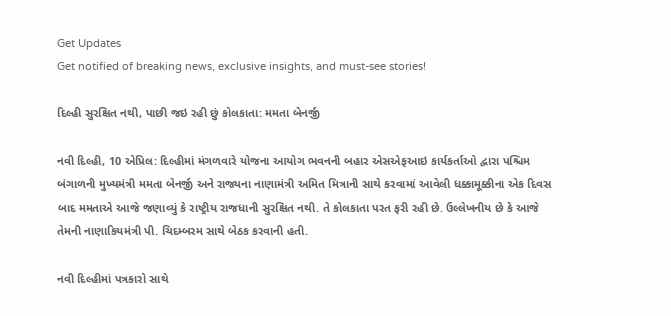Get Updates
Get notified of breaking news, exclusive insights, and must-see stories!

દિલ્હી સુરક્ષિત નથી, પાછી જઇ રહી છું કોલકાતા: મમતા બેનર્જી

નવી દિલ્હી, 10 એપ્રિલ: દિલ્હીમાં મંગળવારે યોજના આયોગ ભવનની બહાર એસએફઆઇ કાર્યકર્તાઓ દ્વારા પશ્ચિમ બંગાળની મુખ્યમંત્રી મમતા બેનર્જી અને રાજ્યના નાણામંત્રી અમિત મિત્રાની સાથે કરવામાં આવેલી ધક્કામૂક્કીના એક દિવસ બાદ મમતાએ આજે જણાવ્યું કે રાષ્ટ્રીય રાજધાની સુરક્ષિત નથી. તે કોલકાતા પરત ફરી રહી છે. ઉલ્લેખનીય છે કે આજે તેમની નાણાકિયમંત્રી પી. ચિદમ્બરમ સાથે બેઠક કરવાની હતી.

નવી દિલ્હીમાં પત્રકારો સાથે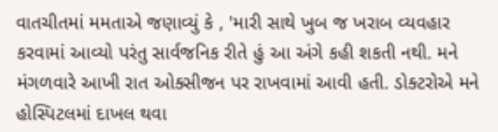વાતચીતમાં મમતાએ જણાવ્યું કે , 'મારી સાથે ખુબ જ ખરાબ વ્યવહાર કરવામાં આવ્યો પરંતુ સાર્વજનિક રીતે હું આ અંગે કહી શકતી નથી. મને મંગળવારે આખી રાત ઓક્સીજન પર રાખવામાં આવી હતી. ડોક્ટરોએ મને હોસ્પિટલમાં દાખલ થવા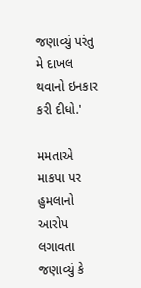જણાવ્યું પરંતુ મે દાખલ થવાનો ઇનકાર કરી દીધો.'

મમતાએ માકપા પર હુમલાનો આરોપ લગાવતા જણાવ્યું કે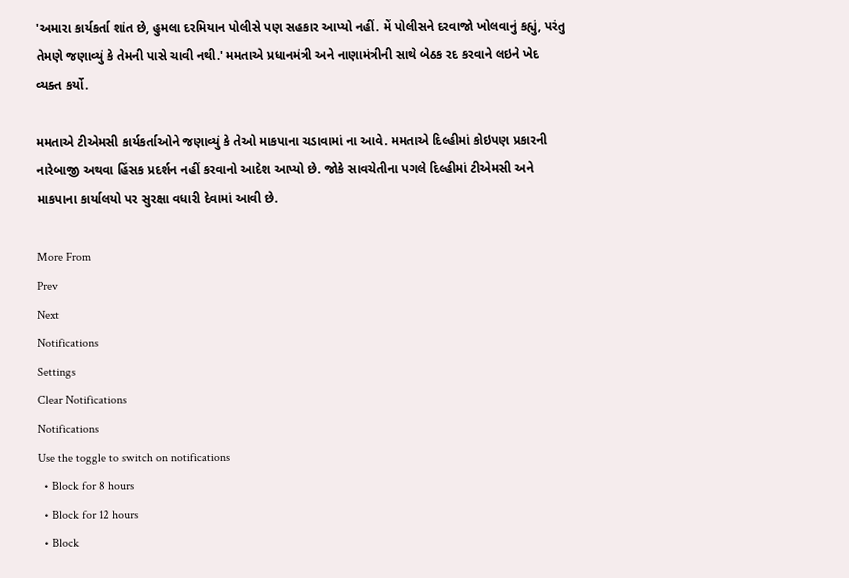'અમારા કાર્યકર્તા શાંત છે, હુમલા દરમિયાન પોલીસે પણ સહકાર આપ્યો નહીં. મેં પોલીસને દરવાજો ખોલવાનું કહ્યું, પરંતુ તેમણે જણાવ્યું કે તેમની પાસે ચાવી નથી.' મમતાએ પ્રધાનમંત્રી અને નાણામંત્રીની સાથે બેઠક રદ કરવાને લઇને ખેદ વ્યક્ત કર્યો.

મમતાએ ટીએમસી કાર્યકર્તાઓને જણાવ્યું કે તેઓ માકપાના ચડાવામાં ના આવે. મમતાએ દિલ્હીમાં કોઇપણ પ્રકારની નારેબાજી અથવા હિંસક પ્રદર્શન નહીં કરવાનો આદેશ આપ્યો છે. જોકે સાવચેતીના પગલે દિલ્હીમાં ટીએમસી અને માકપાના કાર્યાલયો પર સુરક્ષા વધારી દેવામાં આવી છે.

More From
Prev
Next
Notifications
Settings
Clear Notifications
Notifications
Use the toggle to switch on notifications
  • Block for 8 hours
  • Block for 12 hours
  • Block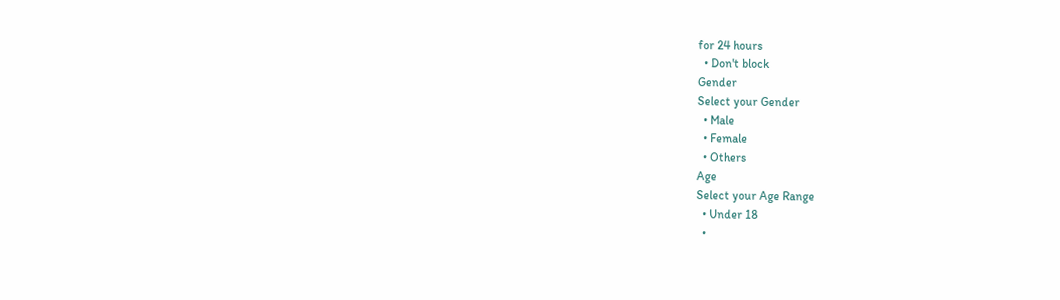for 24 hours
  • Don't block
Gender
Select your Gender
  • Male
  • Female
  • Others
Age
Select your Age Range
  • Under 18
  •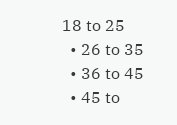18 to 25
  • 26 to 35
  • 36 to 45
  • 45 to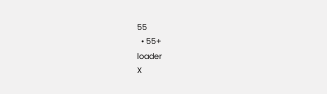55
  • 55+
loader
X